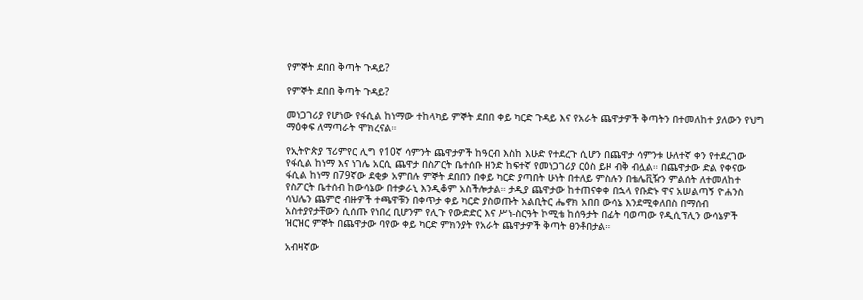የምኞት ደበበ ቅጣት ጉዳይ?

የምኞት ደበበ ቅጣት ጉዳይ?

መነጋገሪያ የሆነው የፋሲል ከነማው ተከላካይ ምኞት ደበበ ቀይ ካርድ ጉዳይ እና የአራት ጨዋታዎች ቅጣትን በተመለከተ ያለውን የህግ ማዕቀፍ ለማጣራት ሞክረናል።

የኢትዮጵያ ፕሪምየር ሊግ የ10ኛ ሳምንት ጨዋታዎች ከዓርብ እስከ እሁድ የተደረጉ ሲሆን በጨዋታ ሳምንቱ ሁለተኛ ቀን የተደረገው የፋሲል ከነማ እና ነገሌ አርሲ ጨዋታ በስፖርት ቤተሰቡ ዘንድ ከፍተኛ የመነጋገሪያ ርዕስ ይዞ ብቅ ብሏል። በጨዋታው ድል የቀናው ፋሲል ከነማ በ79ኛው ደቂቃ አምበሉ ምኞት ደበበን በቀይ ካርድ ያጣበት ሁነት በተለይ ምስሉን በቴሌቪዥን ምልሰት ለተመለከተ የስፖርት ቤተሰብ ከውሳኔው በተቃራኒ እንዲቆም አስችሎታል። ታዲያ ጨዋታው ከተጠናቀቀ በኋላ የቡድኑ ዋና አሠልጣኝ ዮሐንስ ሳህሌን ጨምሮ ብዙዎች ተጫዋቹን በቀጥታ ቀይ ካርድ ያስወጡት አልቢትር ሔኖክ አበበ ውሳኔ እንደሚቀለበስ በማሰብ አስተያየታቸውን ሲሰጡ የነበረ ቢሆንም የሊጉ የውድድር እና ሥነ-ስርዓት ኮሚቴ ከሰዓታት በፊት ባወጣው የዲሲፕሊን ውሳኔዎች ዝርዝር ምኞት በጨዋታው ባየው ቀይ ካርድ ምክንያት የአራት ጨዋታዎች ቅጣት ፀንቶበታል።

አብዛኛው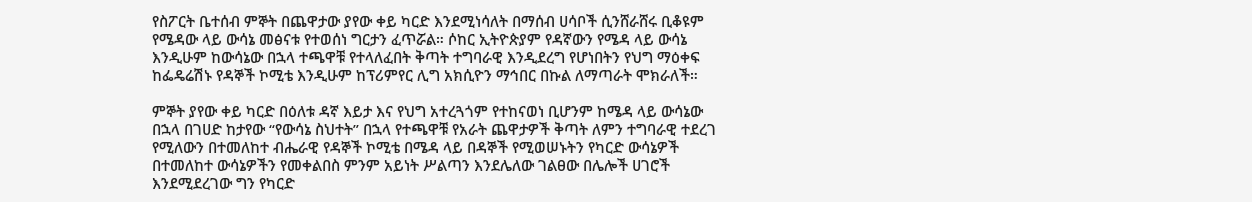የስፖርት ቤተሰብ ምኞት በጨዋታው ያየው ቀይ ካርድ እንደሚነሳለት በማሰብ ሀሳቦች ሲንሸራሸሩ ቢቆዩም የሜዳው ላይ ውሳኔ መፅናቱ የተወሰነ ግርታን ፈጥሯል። ሶከር ኢትዮጵያም የዳኛውን የሜዳ ላይ ውሳኔ እንዲሁም ከውሳኔው በኋላ ተጫዋቹ የተላለፈበት ቅጣት ተግባራዊ እንዲደረግ የሆነበትን የህግ ማዕቀፍ ከፌዴሬሽኑ የዳኞች ኮሚቴ እንዲሁም ከፕሪምየር ሊግ አክሲዮን ማኅበር በኩል ለማጣራት ሞክራለች።

ምኞት ያየው ቀይ ካርድ በዕለቱ ዳኛ እይታ እና የህግ አተረጓጎም የተከናወነ ቢሆንም ከሜዳ ላይ ውሳኔው በኋላ በገሀድ ከታየው “የውሳኔ ስህተት” በኋላ የተጫዋቹ የአራት ጨዋታዎች ቅጣት ለምን ተግባራዊ ተደረገ የሚለውን በተመለከተ ብሔራዊ የዳኞች ኮሚቴ በሜዳ ላይ በዳኞች የሚወሠኑትን የካርድ ውሳኔዎች በተመለከተ ውሳኔዎችን የመቀልበስ ምንም አይነት ሥልጣን እንደሌለው ገልፀው በሌሎች ሀገሮች እንደሚደረገው ግን የካርድ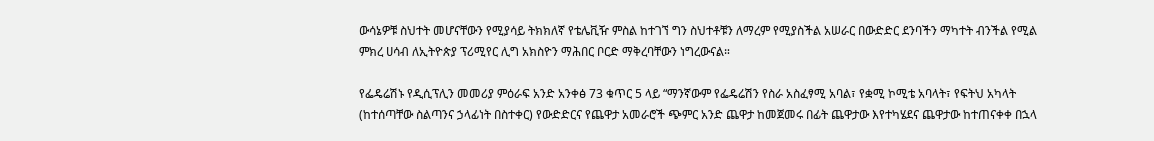ውሳኔዎቹ ስህተት መሆናቸውን የሚያሳይ ትክክለኛ የቴሌቪዥ ምስል ከተገኘ ግን ስህተቶቹን ለማረም የሚያስችል አሠራር በውድድር ደንባችን ማካተት ብንችል የሚል ምክረ ሀሳብ ለኢትዮጵያ ፕሪሚየር ሊግ አክስዮን ማሕበር ቦርድ ማቅረባቸውን ነግረውናል።

የፌዴሬሽኑ የዲሲፕሊን መመሪያ ምዕራፍ አንድ አንቀፅ 73 ቁጥር 5 ላይ “ማንኛውም የፌዴሬሽን የስራ አስፈፃሚ አባል፣ የቋሚ ኮሚቴ አባላት፣ የፍትህ አካላት (ከተሰጣቸው ስልጣንና ኃላፊነት በስተቀር) የውድድርና የጨዋታ አመራሮች ጭምር አንድ ጨዋታ ከመጀመሩ በፊት ጨዋታው እየተካሄደና ጨዋታው ከተጠናቀቀ በኋላ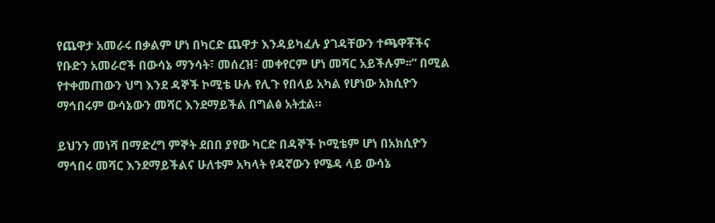የጨዋታ አመራሩ በቃልም ሆነ በካርድ ጨዋታ እንዳይካፈሉ ያገዳቸውን ተጫዋቾችና የቡድን አመራሮች በውሳኔ ማንሳት፣ መሰረዝ፣ መቀየርም ሆነ መሻር አይችሉም፡፡” በሚል የተቀመጠውን ህግ እንደ ዳኞች ኮሚቴ ሁሉ የሊጉ የበላይ አካል የሆነው አክሲዮን ማኅበሩም ውሳኔውን መሻር እንደማይችል በግልፅ አትቷል።

ይህንን መነሻ በማድረግ ምኞት ደበበ ያየው ካርድ በዳኞች ኮሚቴም ሆነ በአክሲዮን ማኅበሩ መሻር እንደማይችልና ሁለቱም አካላት የዳኛውን የሜዳ ላይ ውሳኔ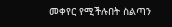መቀየር የሚችሉበት ስልጣን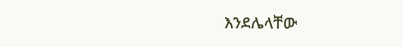እንደሌላቸው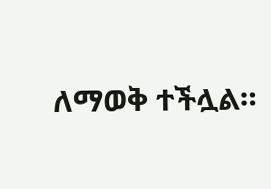ለማወቅ ተችሏል።